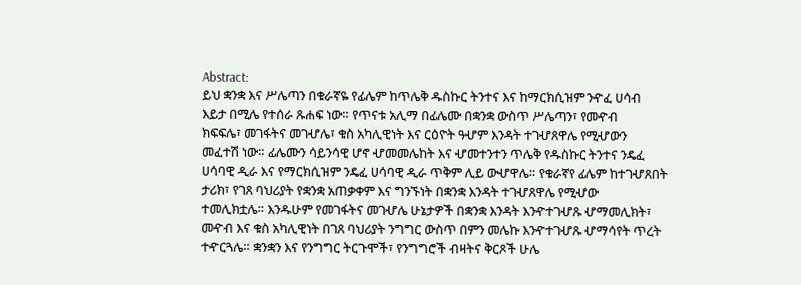Abstract:
ይህ ቋንቋ እና ሥሌጣን በቁራኛዬ የፊሌም ከጥሌቅ ዱስኩር ትንተና እና ከማርክሲዝም ንዯፈ ሀሳብ
እይታ በሚሌ የተሰራ ጹሐፍ ነው። የጥናቱ አሊማ በፊሌሙ በቋንቋ ውስጥ ሥሌጣን፣ የመዯብ
ክፍፍሌ፣ መገፋትና መገሇሌ፣ ቁስ አካሊዊነት እና ርዕዮት ዓሇም እንዳት ተገሇጸዋሌ የሚሇውን
መፈተሽ ነው። ፊሌሙን ሳይንሳዊ ሆኖ ሇመመሌከት እና ሇመተንተን ጥሌቅ የዱስኩር ትንተና ንዴፈ
ሀሳባዊ ዲራ እና የማርክሲዝም ንዴፈ ሀሳባዊ ዲራ ጥቅም ሊይ ውሇዋሌ። የቁራኛየ ፊሌም ከተገሇጸበት
ታሪክ፣ የገጸ ባህሪያት የቋንቋ አጠቃቀም እና ግንኙነት በቋንቋ እንዳት ተገሇጸዋሌ የሚሇው
ተመሊክቷሌ። እንዱሁም የመገፋትና መገሇሌ ሁኔታዎች በቋንቋ እንዳት እንዯተገሇጹ ሇማመሊክት፣
መዯብ እና ቁስ አካሊዊነት በገጸ ባህሪያት ንግግር ውስጥ በምን መሌኩ እንዯተገሇጹ ሇማሳየት ጥረት
ተዯርጓሌ። ቋንቋን እና የንግግር ትርጉሞች፣ የንግግሮች ብዛትና ቅርጾች ሁሌ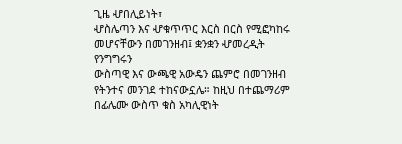ጊዜ ሇበሊይነት፣
ሇስሌጣን እና ሇቁጥጥር እርስ በርስ የሚፎካከሩ መሆናቸውን በመገንዘብ፤ ቋንቋን ሇመረዲት የንግግሩን
ውስጣዊ እና ውጫዊ አውዴን ጨምሮ በመገንዘብ የትንተና መንገደ ተከናውኗሌ። ከዚህ በተጨማሪም
በፊሌሙ ውስጥ ቁስ አካሊዊነት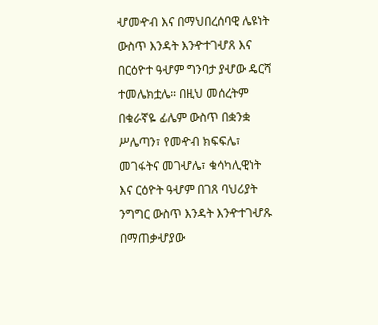ሇመዯብ እና በማህበረሰባዊ ሌዩነት ውስጥ እንዳት እንዯተገሇጸ እና
በርዕዮተ ዓሇም ግንባታ ያሇው ዴርሻ ተመሌክቷሌ። በዚህ መሰረትም በቁራኛዬ ፊሌም ውስጥ በቋንቋ
ሥሌጣን፣ የመዯብ ክፍፍሌ፣ መገፋትና መገሇሌ፣ ቁሳካሊዊነት እና ርዕዮት ዓሇም በገጸ ባህሪያት
ንግግር ውስጥ እንዳት እንዯተገሇጹ በማጠቃሇያው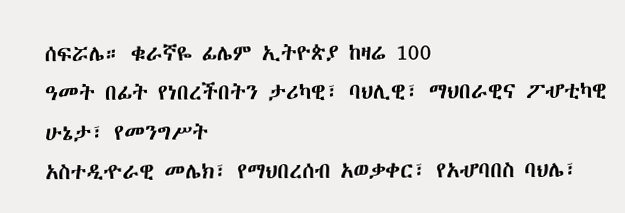ሰፍሯሌ። ቁራኛዬ ፊሌም ኢትዮጵያ ከዛሬ 100
ዓመት በፊት የነበረችበትን ታሪካዊ፣ ባህሊዊ፣ ማህበራዊና ፖሇቲካዊ ሁኔታ፣ የመንግሥት
አስተዲዯራዊ መሌክ፣ የማህበረሰብ አወቃቀር፣ የአሇባበስ ባህሌ፣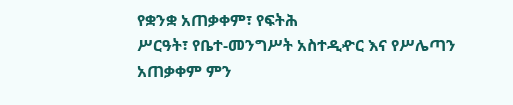የቋንቋ አጠቃቀም፣ የፍትሕ
ሥርዓት፣ የቤተ-መንግሥት አስተዲዯር እና የሥሌጣን አጠቃቀም ምን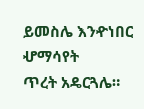ይመስሌ እንዯነበር ሇማሳየት
ጥረት አዴርጓሌ።